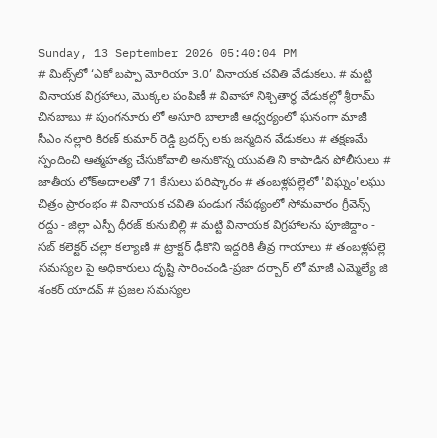Sunday, 13 September 2026 05:40:04 PM
# మిట్స్‌లో ‘ఎకో బప్పా మోరియా 3.0’ వినాయక చవితి వేడుకలు. # మట్టి వినాయక విగ్రహాలు, మొక్కల పంపిణీ # వివాహా నిశ్చితార్థ వేడుకల్లో శ్రీరామ్ చినబాబు # పుంగనూరు లో అసూరి బాలాజీ ఆధ్వర్యంలో ఘనంగా మాజీ సీఎం నల్లారి కిరణ్ కుమార్ రెడ్డి బ్రదర్స్ లకు జన్మదిన వేడుకలు # తక్షణమే స్పందించి ఆత్మహత్య చేసుకోవాలి అనుకొన్న యువతి ని కాపాడిన పోలీసులు # జాతీయ లోక్అదాలతో 71 కేసులు పరిష్కారం # తంబళ్లపల్లెలో 'విఘ్నం'లఘు చిత్రం ప్రారంభం # వినాయక చవితి పండుగ నేపథ్యంలో సోమవారం గ్రీవెన్స్ రద్దు - జిల్లా ఎస్పీ ధీరజ్ కునుబిల్లి # మట్టి వినాయక విగ్రహాలను పూజిద్దాం - సబ్ కలెక్టర్ చల్లా కల్యాణి # ట్రాక్టర్ ఢీకొని ఇద్దరికి తీవ్ర గాయాలు # తంబళ్లపల్లె సమస్యల పై అధికారులు దృష్టి సారించండి-ప్రజా దర్బార్ లో మాజీ ఎమ్మెల్యే జి శంకర్ యాదవ్ # ప్రజల సమస్యల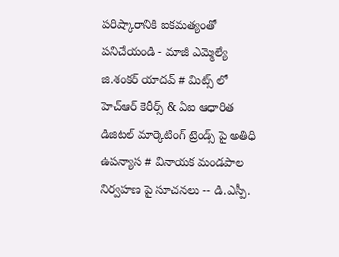పరిష్కారానికి ఐకమత్యంతో పనిచేయండి - మాజీ ఎమ్మెల్యే జి.శంకర్ యాదవ్ # మిట్స్ లో హెచ్‌ఆర్ కెరీర్స్ & ఏఐ ఆధారిత డిజిటల్ మార్కెటింగ్ ట్రెండ్స్ పై అతిధి ఉపన్యాస # వినాయక మండపాల నిర్వహణ పై సూచనలు -- డి.ఎస్పీ.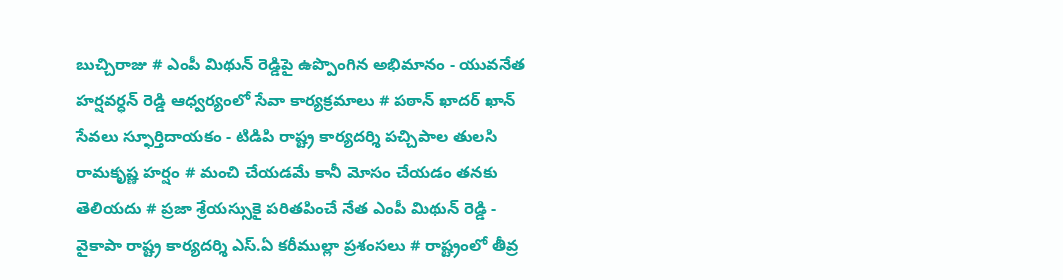బుచ్చిరాజు # ఎంపీ మిథున్ రెడ్డిపై ఉప్పొంగిన అభిమానం - యువనేత హర్షవర్ధన్ రెడ్డి ఆధ్వర్యంలో సేవా కార్యక్రమాలు # పఠాన్ ఖాదర్ ఖాన్ సేవలు స్ఫూర్తిదాయకం - టిడిపి రాష్ట్ర కార్యదర్శి పచ్చిపాల తులసి రామకృష్ణ హర్షం # మంచి చేయడమే కానీ మోసం చేయడం తనకు తెలియదు # ప్రజా శ్రేయస్సుకై పరితపించే నేత ఎంపీ మిథున్ రెడ్డి - వైకాపా రాష్ట్ర కార్యదర్శి ఎస్.ఏ కరీముల్లా ప్రశంసలు # రాష్ట్రంలో తీవ్ర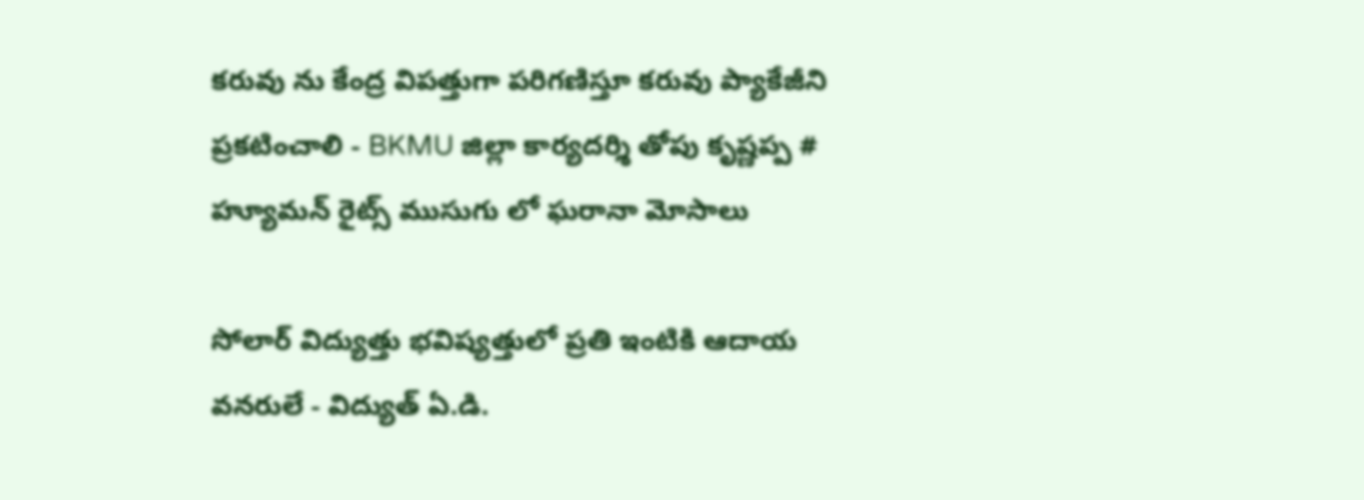కరువు ను కేంద్ర విపత్తుగా పరిగణిస్తూ కరువు ప్యాకేజీని ప్రకటించాలి - BKMU జిల్లా కార్యదర్శి తోపు కృష్ణప్ప # హ్యూమన్ రైట్స్ ముసుగు లో ఘరానా మోసాలు

సోలార్ విద్యుత్తు భవిష్యత్తులో ప్రతి ఇంటికి ఆదాయ వనరులే - విద్యుత్ ఏ.డి.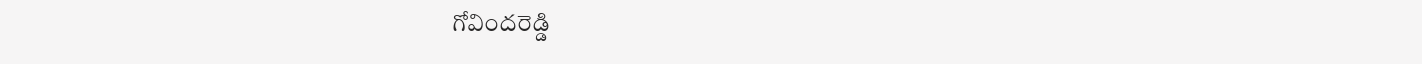గోవిందరెడ్డి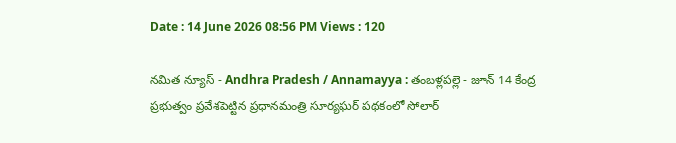Date : 14 June 2026 08:56 PM Views : 120

నమిత న్యూస్ - Andhra Pradesh / Annamayya : తంబళ్లపల్లె - జూన్ 14 కేంద్ర ప్రభుత్వం ప్రవేశపెట్టిన ప్రధానమంత్రి సూర్యఘర్ పథకంలో సోలార్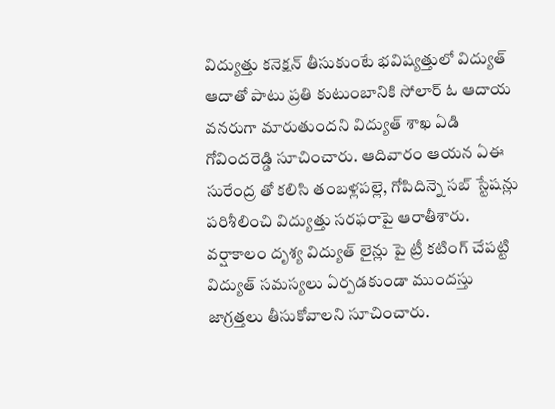విద్యుత్తు కనెక్షన్ తీసుకుంటే భవిష్యత్తులో విద్యుత్ ఆదాతో పాటు ప్రతి కుటుంబానికి సోలార్ ఓ ఆదాయ వనరుగా మారుతుందని విద్యుత్ శాఖ ఏడి గోవిందరెడ్డి సూచించారు. ఆదివారం ఆయన ఏఈ సురేంద్ర తో కలిసి తంబళ్లపల్లె, గోపిదిన్నె సబ్ స్టేషన్లు పరిశీలించి విద్యుత్తు సరఫరాపై ఆరాతీశారు. వర్షాకాలం దృశ్య విద్యుత్ లైన్లు పై ట్రీ కటింగ్ చేపట్టి విద్యుత్ సమస్యలు ఏర్పడకుండా ముందస్తు జాగ్రత్తలు తీసుకోవాలని సూచించారు.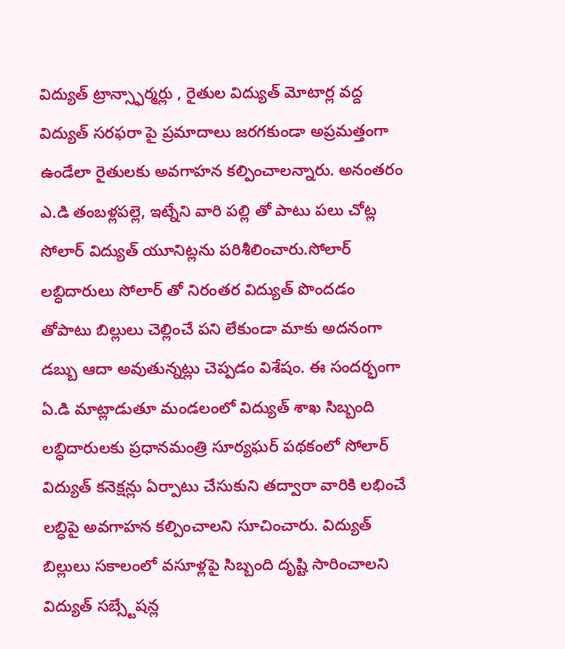విద్యుత్ ట్రాన్స్ఫార్మర్లు , రైతుల విద్యుత్ మోటార్ల వద్ద విద్యుత్ సరఫరా పై ప్రమాదాలు జరగకుండా అప్రమత్తంగా ఉండేలా రైతులకు అవగాహన కల్పించాలన్నారు. అనంతరం ఎ.డి తంబళ్లపల్లె, ఇట్నేని వారి పల్లి తో పాటు పలు చోట్ల సోలార్ విద్యుత్ యూనిట్లను పరిశీలించారు.సోలార్ లబ్ధిదారులు సోలార్ తో నిరంతర విద్యుత్ పొందడం తోపాటు బిల్లులు చెల్లించే పని లేకుండా మాకు అదనంగా డబ్బు ఆదా అవుతున్నట్లు చెప్పడం విశేషం. ఈ సందర్భంగా ఏ.డి మాట్లాడుతూ మండలంలో విద్యుత్ శాఖ సిబ్బంది లబ్ధిదారులకు ప్రధానమంత్రి సూర్యఘర్ పథకంలో సోలార్ విద్యుత్ కనెక్షన్లు ఏర్పాటు చేసుకుని తద్వారా వారికి లభించే లబ్ధిపై అవగాహన కల్పించాలని సూచించారు. విద్యుత్ బిల్లులు సకాలంలో వసూళ్లపై సిబ్బంది దృష్టి సారించాలని విద్యుత్ సబ్స్టేషన్ల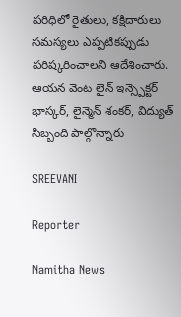పరిధిలో రైతులు, కక్షిదారులు సమస్యలు ఎప్పటికప్పుడు పరిష్కరించాలని ఆదేశించారు. ఆయన వెంట లైన్ ఇన్స్పెక్టర్ భాస్కర్, లైన్మెన్ శంకర్, విద్యుత్ సిబ్బంది పాల్గొన్నారు

SREEVANI

Reporter

Namitha News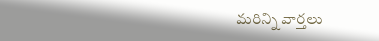మరిన్ని వార్తలు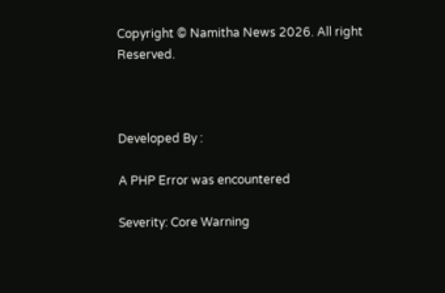Copyright © Namitha News 2026. All right Reserved.



Developed By :

A PHP Error was encountered

Severity: Core Warning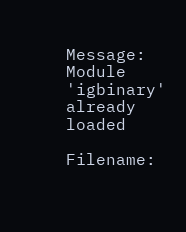Message: Module 'igbinary' already loaded

Filename: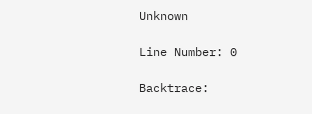Unknown

Line Number: 0

Backtrace: